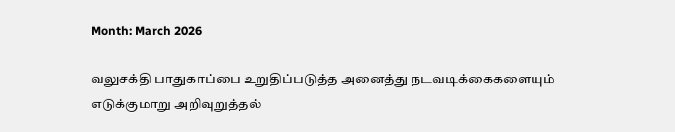Month: March 2026

வலுசக்தி பாதுகாப்பை உறுதிப்படுத்த அனைத்து நடவடிக்கைகளையும் எடுக்குமாறு அறிவுறுத்தல்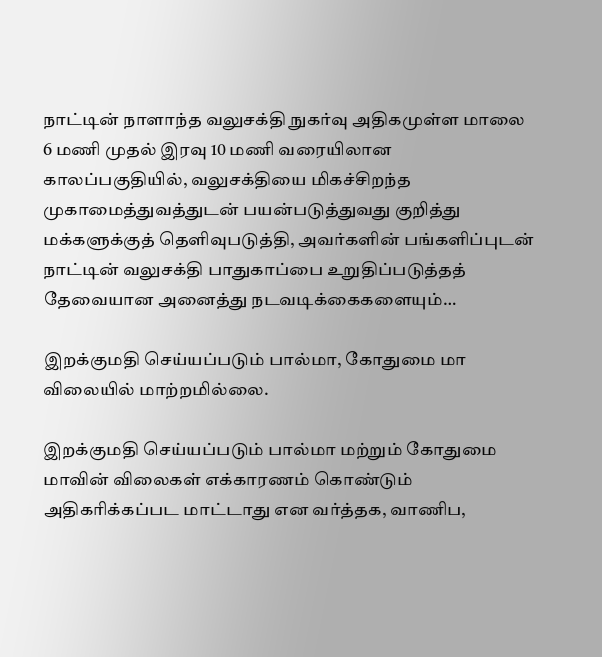நாட்டின் நாளாந்த வலுசக்தி நுகர்வு அதிகமுள்ள மாலை 6 மணி முதல் இரவு 10 மணி வரையிலான காலப்பகுதியில், வலுசக்தியை மிகச்சிறந்த முகாமைத்துவத்துடன் பயன்படுத்துவது குறித்து மக்களுக்குத் தெளிவுபடுத்தி, அவர்களின் பங்களிப்புடன் நாட்டின் வலுசக்தி பாதுகாப்பை உறுதிப்படுத்தத் தேவையான அனைத்து நடவடிக்கைகளையும்…

இறக்குமதி செய்யப்படும் பால்மா, கோதுமை மா விலையில் மாற்றமில்லை.

இறக்குமதி செய்யப்படும் பால்மா மற்றும் கோதுமை மாவின் விலைகள் எக்காரணம் கொண்டும் அதிகரிக்கப்பட மாட்டாது என வர்த்தக, வாணிப,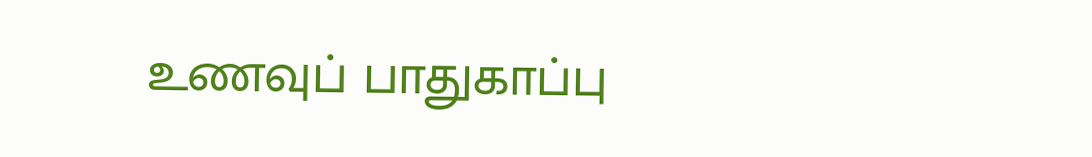உணவுப் பாதுகாப்பு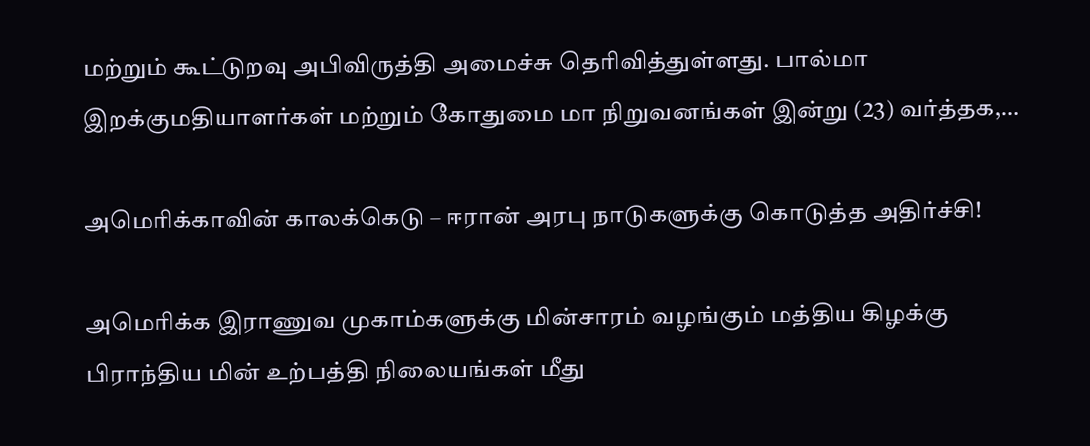மற்றும் கூட்டுறவு அபிவிருத்தி அமைச்சு தெரிவித்துள்ளது. பால்மா இறக்குமதியாளர்கள் மற்றும் கோதுமை மா நிறுவனங்கள் இன்று (23) வர்த்தக,…

அமெரிக்காவின் காலக்கெடு – ஈரான் அரபு நாடுகளுக்கு கொடுத்த அதிர்ச்சி!

அமெரிக்க இராணுவ முகாம்களுக்கு மின்சாரம் வழங்கும் மத்திய கிழக்கு பிராந்திய மின் உற்பத்தி நிலையங்கள் மீது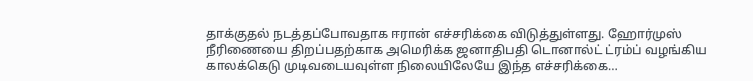தாக்குதல் நடத்தப்போவதாக ஈரான் எச்சரிக்கை விடுத்துள்ளது. ஹோர்முஸ் நீரிணையை திறப்பதற்காக அமெரிக்க ஜனாதிபதி டொனால்ட் ட்ரம்ப் வழங்கிய காலக்கெடு முடிவடையவுள்ள நிலையிலேயே இந்த எச்சரிக்கை…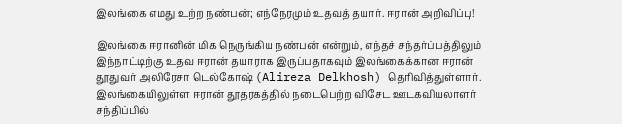இலங்கை எமது உற்ற நண்பன்; எந்நேரமும் உதவத் தயார். ஈரான் அறிவிப்பு!

இலங்கை ஈரானின் மிக நெருங்கிய நண்பன் என்றும், எந்தச் சந்தர்ப்பத்திலும் இந்நாட்டிற்கு உதவ ஈரான் தயாராக இருப்பதாகவும் இலங்கைக்கான ஈரான் தூதுவர் அலிரேசா டெல்கோஷ் (Alireza Delkhosh) தெரிவித்துள்ளார். இலங்கையிலுள்ள ஈரான் தூதரகத்தில் நடைபெற்ற விசேட ஊடகவியலாளர் சந்திப்பில்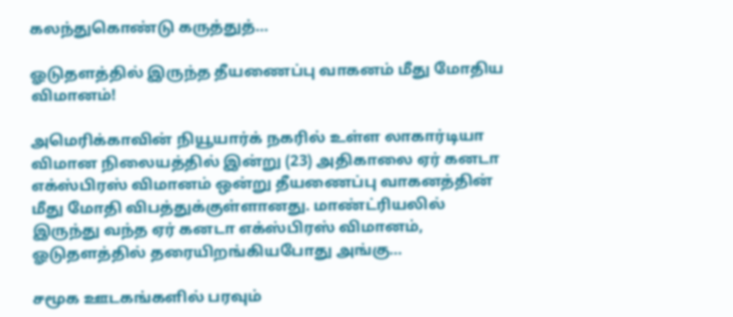கலந்துகொண்டு கருத்துத்…

ஓடுதளத்தில் இருந்த தீயணைப்பு வாகனம் மீது மோதிய விமானம்!

அமெரிக்காவின் நியூயார்க் நகரில் உள்ள லாகார்டியா விமான நிலையத்தில் இன்று (23) அதிகாலை ஏர் கனடா எக்ஸ்பிரஸ் விமானம் ஒன்று தீயணைப்பு வாகனத்தின் மீது மோதி விபத்துக்குள்ளானது. மாண்ட்ரியலில் இருந்து வந்த ஏர் கனடா எக்ஸ்பிரஸ் விமானம், ஓடுதளத்தில் தரையிறங்கியபோது அங்கு…

சமூக ஊடகங்களில் பரவும்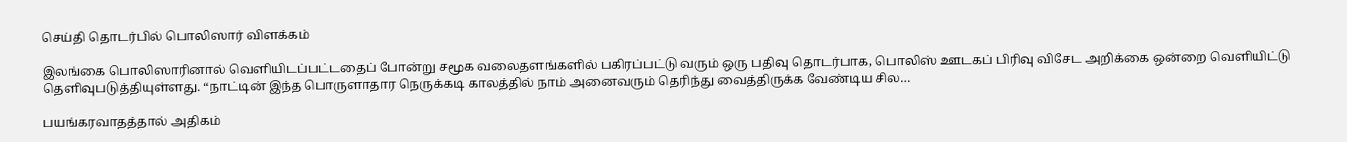செய்தி தொடர்பில் பொலிஸார் விளக்கம்

இலங்கை பொலிஸாரினால் வெளியிடப்பட்டதைப் போன்று சமூக வலைதளங்களில் பகிரப்பட்டு வரும் ஒரு பதிவு தொடர்பாக, பொலிஸ் ஊடகப் பிரிவு விசேட அறிக்கை ஒன்றை வெளியிட்டு தெளிவுபடுத்தியுள்ளது. “நாட்டின் இந்த பொருளாதார நெருக்கடி காலத்தில் நாம் அனைவரும் தெரிந்து வைத்திருக்க வேண்டிய சில…

பயங்கரவாதத்தால் அதிகம்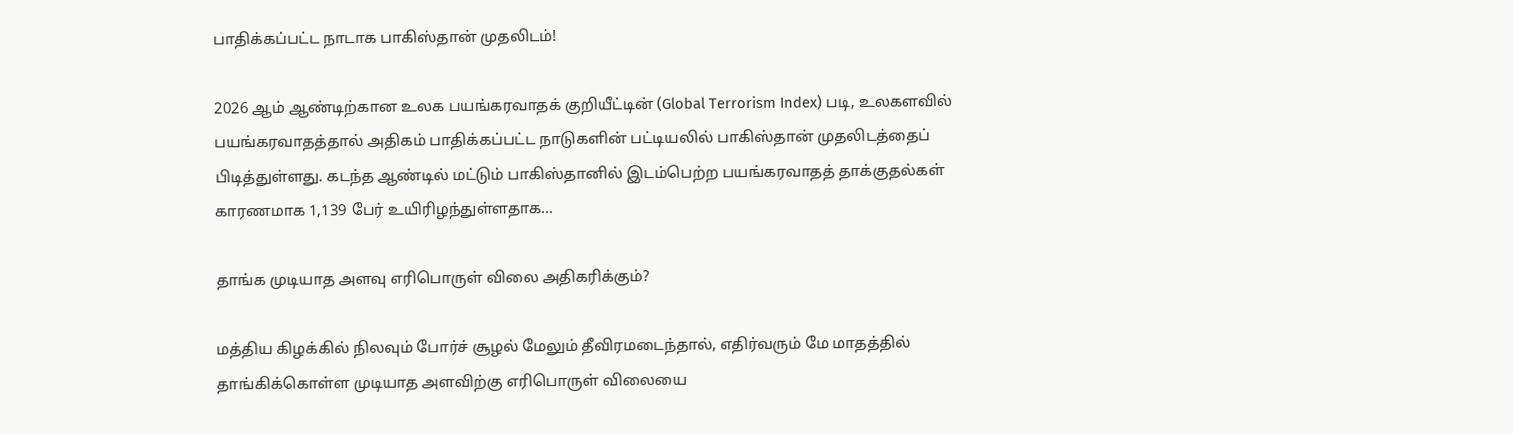பாதிக்கப்பட்ட நாடாக பாகிஸ்தான் முதலிடம்!

2026 ஆம் ஆண்டிற்கான உலக பயங்கரவாதக் குறியீட்டின் (Global Terrorism Index) படி, உலகளவில் பயங்கரவாதத்தால் அதிகம் பாதிக்கப்பட்ட நாடுகளின் பட்டியலில் பாகிஸ்தான் முதலிடத்தைப் பிடித்துள்ளது. கடந்த ஆண்டில் மட்டும் பாகிஸ்தானில் இடம்பெற்ற பயங்கரவாதத் தாக்குதல்கள் காரணமாக 1,139 பேர் உயிரிழந்துள்ளதாக…

தாங்க முடியாத அளவு எரிபொருள் விலை அதிகரிக்கும்?

மத்திய கிழக்கில் நிலவும் போர்ச் சூழல் மேலும் தீவிரமடைந்தால், எதிர்வரும் மே மாதத்தில் தாங்கிக்கொள்ள முடியாத அளவிற்கு எரிபொருள் விலையை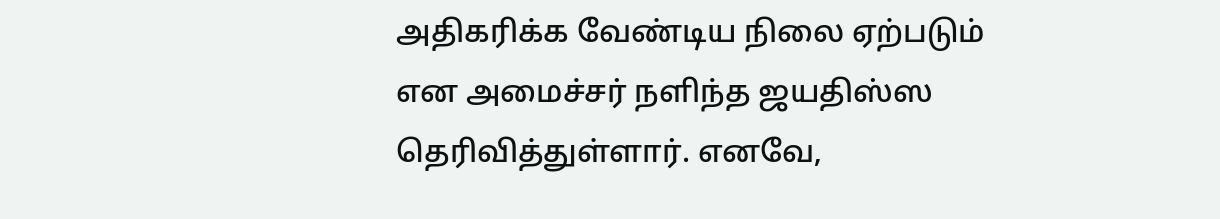அதிகரிக்க வேண்டிய நிலை ஏற்படும் என அமைச்சர் நளிந்த ஜயதிஸ்ஸ தெரிவித்துள்ளார். எனவே,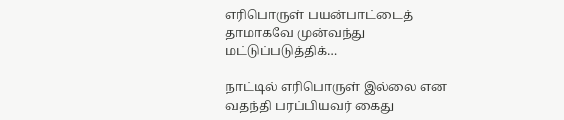எரிபொருள் பயன்பாட்டைத் தாமாகவே முன்வந்து மட்டுப்படுத்திக்…

நாட்டில் எரிபொருள் இல்லை என வதந்தி பரப்பியவர் கைது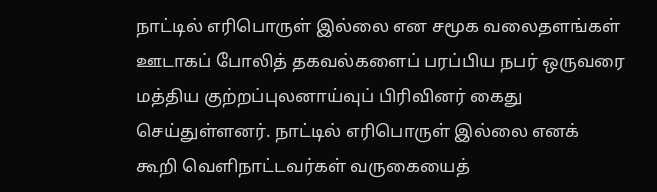நாட்டில் எரிபொருள் இல்லை என சமூக வலைதளங்கள் ஊடாகப் போலித் தகவல்களைப் பரப்பிய நபர் ஒருவரை மத்திய குற்றப்புலனாய்வுப் பிரிவினர் கைது செய்துள்ளனர். நாட்டில் எரிபொருள் இல்லை எனக் கூறி வெளிநாட்டவர்கள் வருகையைத்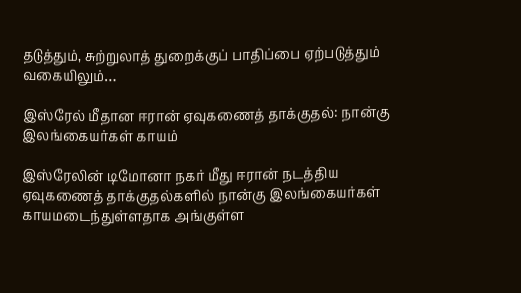தடுத்தும், சுற்றுலாத் துறைக்குப் பாதிப்பை ஏற்படுத்தும் வகையிலும்…

இஸ்ரேல் மீதான ஈரான் ஏவுகணைத் தாக்குதல்: நான்கு இலங்கையர்கள் காயம்

இஸ்ரேலின் டிமோனா நகர் மீது ஈரான் நடத்திய ஏவுகணைத் தாக்குதல்களில் நான்கு இலங்கையர்கள் காயமடைந்துள்ளதாக அங்குள்ள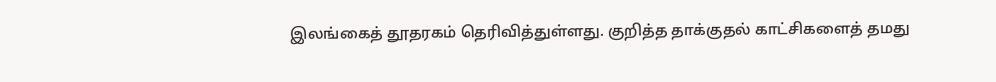இலங்கைத் தூதரகம் தெரிவித்துள்ளது. குறித்த தாக்குதல் காட்சிகளைத் தமது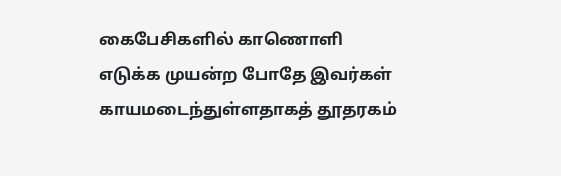கைபேசிகளில் காணொளி எடுக்க முயன்ற போதே இவர்கள் காயமடைந்துள்ளதாகத் தூதரகம்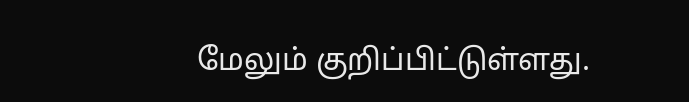மேலும் குறிப்பிட்டுள்ளது.